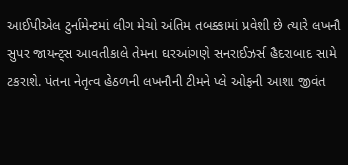આઈપીએલ ટુર્નામેન્ટમાં લીગ મેચો અંતિમ તબક્કામાં પ્રવેશી છે ત્યારે લખનૌ સુપર જાયન્ટ્સ આવતીકાલે તેમના ઘરઆંગણે સનરાઈઝર્સ હૈદરાબાદ સામે ટકરાશે. પંતના નેતૃત્વ હેઠળની લખનૌની ટીમને પ્લે ઓફની આશા જીવંત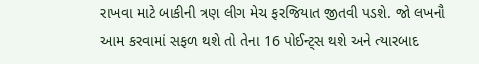રાખવા માટે બાકીની ત્રણ લીગ મેચ ફરજિયાત જીતવી પડશે. જો લખનૌ આમ કરવામાં સફળ થશે તો તેના 16 પોઈન્ટ્સ થશે અને ત્યારબાદ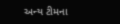અન્ય ટીમના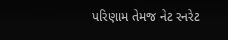પરિણામ તેમજ નેટ રનરેટ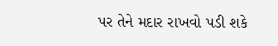પર તેને મદાર રાખવો પડી શકે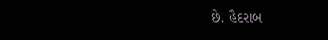છે. હૈદરાબ